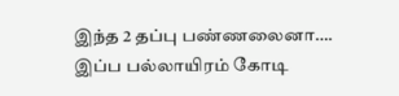இந்த 2 தப்பு பண்ணலைனா…. இப்ப பல்லாயிரம் கோடி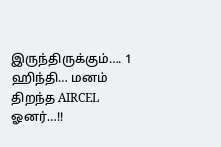இருந்திருக்கும்…. 1 ஹிந்தி… மனம் திறந்த AIRCEL ஓனர்…!!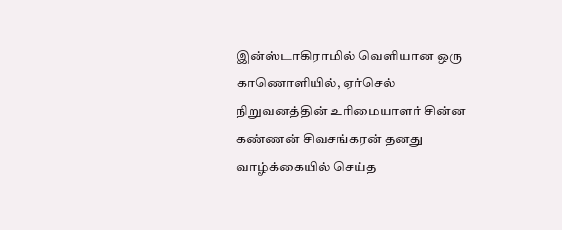இன்ஸ்டாகிராமில் வெளியான ஒரு காணொளியில், ஏர்செல் நிறுவனத்தின் உரிமையாளர் சின்ன கண்ணன் சிவசங்கரன் தனது வாழ்க்கையில் செய்த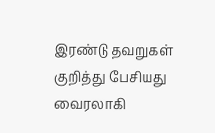இரண்டு தவறுகள் குறித்து பேசியது வைரலாகி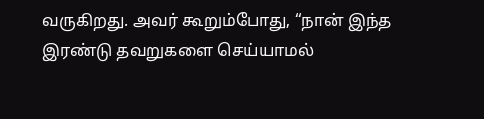வருகிறது. அவர் கூறும்போது, “நான் இந்த இரண்டு தவறுகளை செய்யாமல்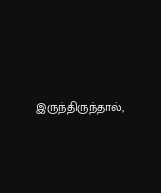இருந்திருந்தால்,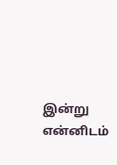இன்று என்னிடம்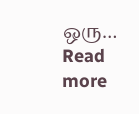ஒரு…
Read more